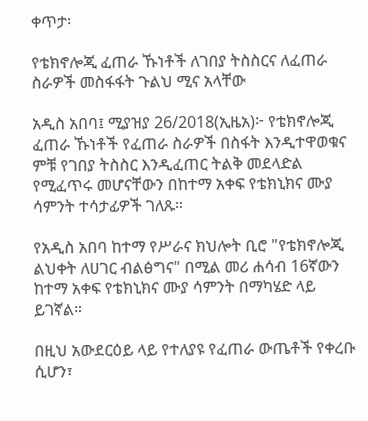ቀጥታ፡

የቴክኖሎጂ ፈጠራ ኹነቶች ለገበያ ትስስርና ለፈጠራ ስራዎች መስፋፋት ጉልህ ሚና አላቸው

አዲስ አበባ፤ ሚያዝያ 26/2018(ኢዜአ)፦ የቴክኖሎጂ ፈጠራ ኹነቶች የፈጠራ ስራዎች በስፋት እንዲተዋወቁና ምቹ የገበያ ትስስር እንዲፈጠር ትልቅ መደላድል የሚፈጥሩ መሆናቸውን በከተማ አቀፍ የቴክኒክና ሙያ ሳምንት ተሳታፊዎች ገለጹ።

የአዲስ አበባ ከተማ የሥራና ክህሎት ቢሮ "የቴክኖሎጂ ልህቀት ለሀገር ብልፅግና" በሚል መሪ ሐሳብ 16ኛውን ከተማ አቀፍ የቴክኒክና ሙያ ሳምንት በማካሄድ ላይ ይገኛል።

በዚህ አውደርዕይ ላይ የተለያዩ የፈጠራ ውጤቶች የቀረቡ ሲሆን፣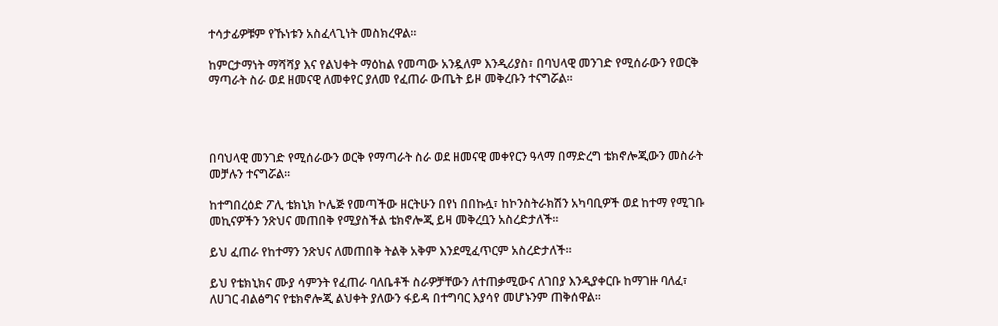ተሳታፊዎቹም የኹነቱን አስፈላጊነት መስክረዋል።

ከምርታማነት ማሻሻያ እና የልህቀት ማዕከል የመጣው አንዷለም እንዲሪያስ፣ በባህላዊ መንገድ የሚሰራውን የወርቅ ማጣራት ስራ ወደ ዘመናዊ ለመቀየር ያለመ የፈጠራ ውጤት ይዞ መቅረቡን ተናግሯል፡፡




በባህላዊ መንገድ የሚሰራውን ወርቅ የማጣራት ስራ ወደ ዘመናዊ መቀየርን ዓላማ በማድረግ ቴክኖሎጂውን መስራት መቻሉን ተናግሯል፡፡

ከተግበረዕድ ፖሊ ቴክኒክ ኮሌጅ የመጣችው ዘርትሁን በየነ በበኩሏ፣ ከኮንስትራክሽን አካባቢዎች ወደ ከተማ የሚገቡ መኪናዎችን ንጽህና መጠበቅ የሚያስችል ቴክኖሎጂ ይዛ መቅረቧን አስረድታለች፡፡

ይህ ፈጠራ የከተማን ንጽህና ለመጠበቅ ትልቅ አቅም እንደሚፈጥርም አስረድታለች።

ይህ የቴክኒክና ሙያ ሳምንት የፈጠራ ባለቤቶች ስራዎቻቸውን ለተጠቃሚውና ለገበያ እንዲያቀርቡ ከማገዙ ባለፈ፣ ለሀገር ብልፅግና የቴክኖሎጂ ልህቀት ያለውን ፋይዳ በተግባር እያሳየ መሆኑንም ጠቅሰዋል፡፡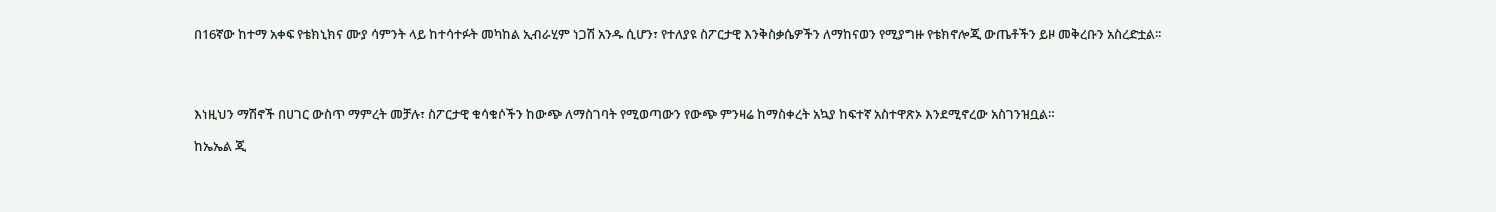በ16ኛው ከተማ አቀፍ የቴክኒክና ሙያ ሳምንት ላይ ከተሳተፉት መካከል ኢብራሂም ነጋሽ አንዱ ሲሆን፣ የተለያዩ ስፖርታዊ እንቅስቃሴዎችን ለማከናወን የሚያግዙ የቴክኖሎጂ ውጤቶችን ይዞ መቅረቡን አስረድቷል፡፡




እነዚህን ማሽኖች በሀገር ውስጥ ማምረት መቻሉ፣ ስፖርታዊ ቁሳቁሶችን ከውጭ ለማስገባት የሚወጣውን የውጭ ምንዛሬ ከማስቀረት አኳያ ከፍተኛ አስተዋጽኦ እንደሚኖረው አስገንዝቧል።

ከኤኤል ጂ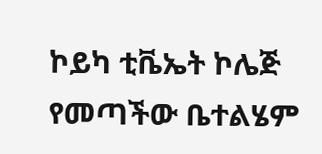ኮይካ ቲቬኤት ኮሌጅ የመጣችው ቤተልሄም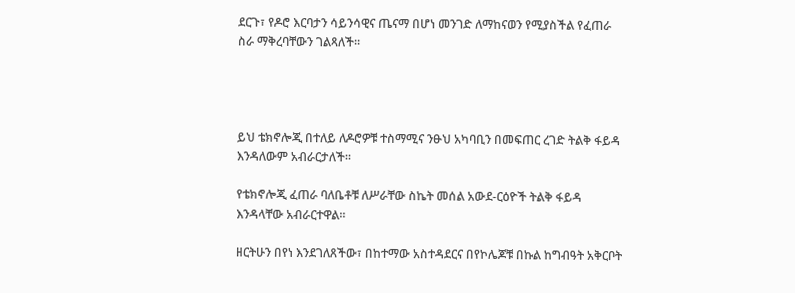ደርጉ፣ የዶሮ እርባታን ሳይንሳዊና ጤናማ በሆነ መንገድ ለማከናወን የሚያስችል የፈጠራ ስራ ማቅረባቸውን ገልጻለች።




ይህ ቴክኖሎጂ በተለይ ለዶሮዎቹ ተስማሚና ንፁህ አካባቢን በመፍጠር ረገድ ትልቅ ፋይዳ እንዳለውም አብራርታለች።

የቴክኖሎጂ ፈጠራ ባለቤቶቹ ለሥራቸው ስኬት መሰል አውደ-ርዕዮች ትልቅ ፋይዳ እንዳላቸው አብራርተዋል፡፡

ዘርትሁን በየነ እንደገለጸችው፣ በከተማው አስተዳደርና በየኮሌጆቹ በኩል ከግብዓት አቅርቦት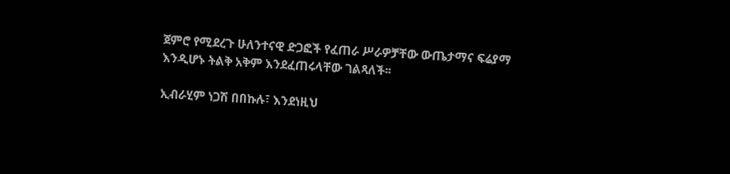ጀምሮ የሚደረጉ ሁለንተናዊ ድጋፎች የፈጠራ ሥራዎቻቸው ውጤታማና ፍሬያማ እንዲሆኑ ትልቅ አቅም እንደፈጠሩላቸው ገልጻለች፡፡

ኢብራሂም ነጋሽ በበኩሉ፣ እንደነዚህ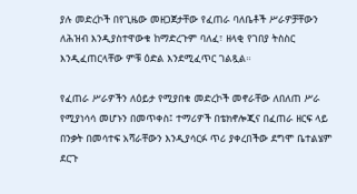ያሉ መድረኮች በየጊዜው መዘጋጀታቸው የፈጠራ ባለቤቶች ሥራዎቻቸውን ለሕዝብ እንዲያስተዋውቁ ከማድረጉም ባለፈ፣ ዘላቂ የገበያ ትስስር እንዲፈጠርላቸው ምቹ ዕድል እንደሚፈጥር ገልጿል።

የፈጠራ ሥራዎችን ለዕይታ የሚያበቁ መድረኮች መኖራቸው ለበለጠ ሥራ የሚያነሳሳ መሆኑን በመጥቀስ፤ ተማሪዎች በቴክኖሎጂና በፈጠራ ዘርፍ ላይ በንቃት በመሳተፍ አሻራቸውን እንዲያሳርፉ ጥሪ ያቀረበችው ደግሞ ቤተልሄም ደርጉ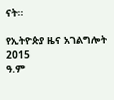ናት፡፡

የኢትዮጵያ ዜና አገልግሎት
2015
ዓ.ም